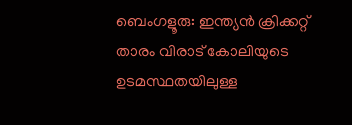ബെംഗളൂരു: ഇന്ത്യന്‍ ക്രിക്കറ്റ് താരം വിരാട് കോലിയുടെ ഉടമസ്ഥതയിലുള്ള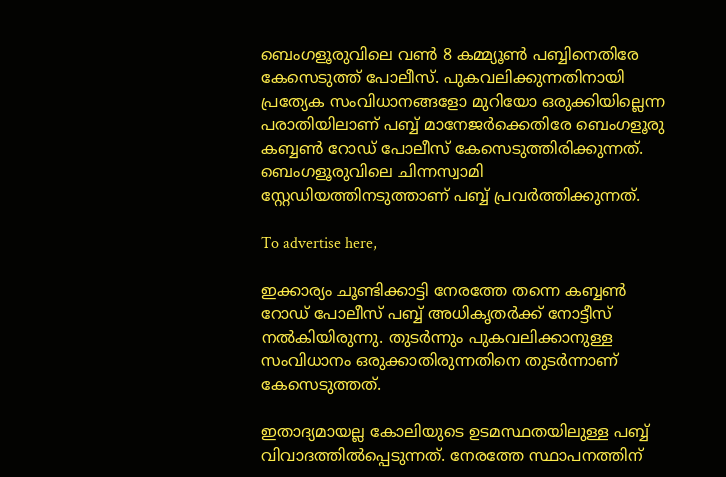ബെംഗളൂരുവിലെ വണ്‍ 8 കമ്മ്യൂണ്‍ പബ്ബിനെതിരേ കേസെടുത്ത് പോലീസ്. പുകവലിക്കുന്നതിനായി പ്രത്യേക സംവിധാനങ്ങളോ മുറിയോ ഒരുക്കിയില്ലെന്ന പരാതിയിലാണ് പബ്ബ് മാനേജര്‍ക്കെതിരേ ബെംഗളൂരു കബ്ബണ്‍ റോഡ് പോലീസ് കേസെടുത്തിരിക്കുന്നത്. ബെംഗളൂരുവിലെ ചിന്നസ്വാമി സ്റ്റേഡിയത്തിനടുത്താണ് പബ്ബ് പ്രവര്‍ത്തിക്കുന്നത്.

To advertise here,

ഇക്കാര്യം ചൂണ്ടിക്കാട്ടി നേരത്തേ തന്നെ കബ്ബണ്‍ റോഡ് പോലീസ് പബ്ബ് അധികൃതര്‍ക്ക് നോട്ടീസ് നല്‍കിയിരുന്നു. തുടര്‍ന്നും പുകവലിക്കാനുള്ള സംവിധാനം ഒരുക്കാതിരുന്നതിനെ തുടര്‍ന്നാണ് കേസെടുത്തത്.

ഇതാദ്യമായല്ല കോലിയുടെ ഉടമസ്ഥതയിലുള്ള പബ്ബ് വിവാദത്തില്‍പ്പെടുന്നത്. നേരത്തേ സ്ഥാപനത്തിന്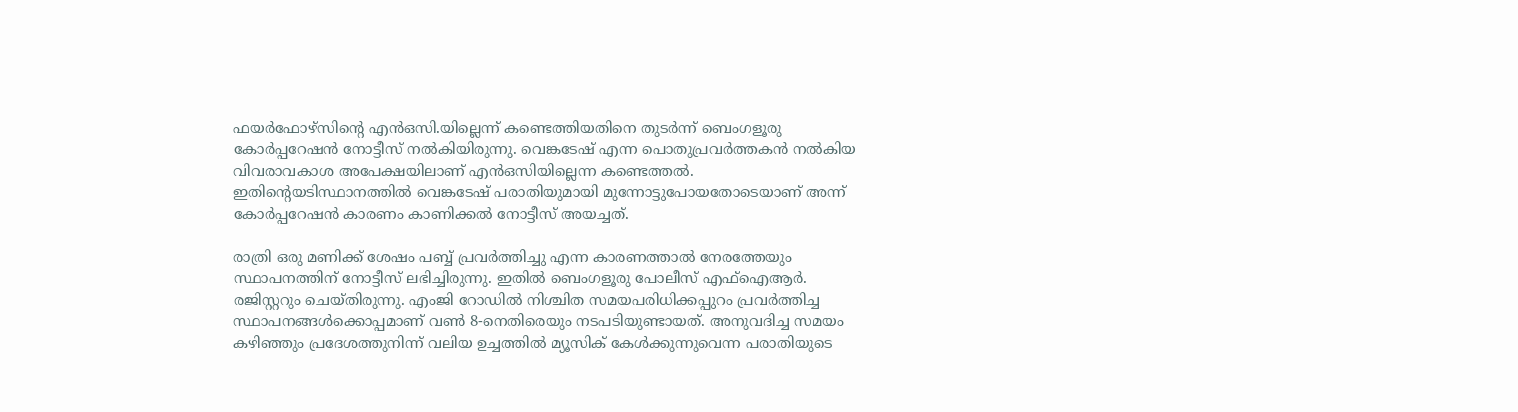ഫയര്‍ഫോഴ്സിന്റെ എന്‍ഒസി.യില്ലെന്ന് കണ്ടെത്തിയതിനെ തുടര്‍ന്ന് ബെംഗളൂരു കോര്‍പ്പറേഷന്‍ നോട്ടീസ് നല്‍കിയിരുന്നു. വെങ്കടേഷ് എന്ന പൊതുപ്രവര്‍ത്തകന്‍ നല്‍കിയ വിവരാവകാശ അപേക്ഷയിലാണ് എന്‍ഒസിയില്ലെന്ന കണ്ടെത്തല്‍. ഇതിന്റെയടിസ്ഥാനത്തില്‍ വെങ്കടേഷ് പരാതിയുമായി മുന്നോട്ടുപോയതോടെയാണ് അന്ന് കോര്‍പ്പറേഷന്‍ കാരണം കാണിക്കല്‍ നോട്ടീസ് അയച്ചത്.

രാത്രി ഒരു മണിക്ക് ശേഷം പബ്ബ് പ്രവര്‍ത്തിച്ചു എന്ന കാരണത്താല്‍ നേരത്തേയും സ്ഥാപനത്തിന് നോട്ടീസ് ലഭിച്ചിരുന്നു. ഇതില്‍ ബെംഗളൂരു പോലീസ് എഫ്‌ഐആര്‍. രജിസ്റ്ററും ചെയ്തിരുന്നു. എംജി റോഡില്‍ നിശ്ചിത സമയപരിധിക്കപ്പുറം പ്രവര്‍ത്തിച്ച സ്ഥാപനങ്ങള്‍ക്കൊപ്പമാണ് വണ്‍ 8-നെതിരെയും നടപടിയുണ്ടായത്. അനുവദിച്ച സമയം കഴിഞ്ഞും പ്രദേശത്തുനിന്ന് വലിയ ഉച്ചത്തില്‍ മ്യൂസിക് കേള്‍ക്കുന്നുവെന്ന പരാതിയുടെ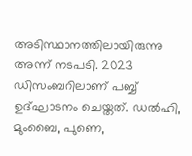അടിസ്ഥാനത്തിലായിരുന്നു അന്ന് നടപടി. 2023 ഡിസംബറിലാണ് പബ്ബ് ഉദ്ഘാടനം ചെയ്തത്. ഡല്‍ഹി, മുംബൈ, പുണെ,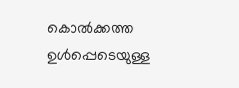കൊല്‍ക്കത്ത ഉള്‍പ്പെടെയുള്ള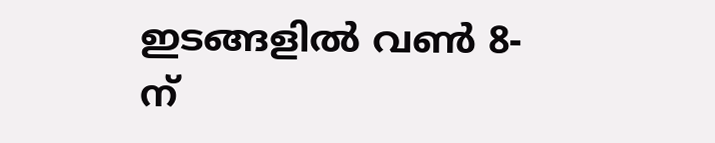ഇടങ്ങളില്‍ വണ്‍ 8-ന്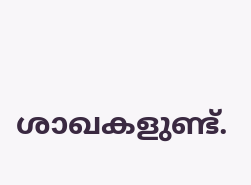ശാഖകളുണ്ട്.